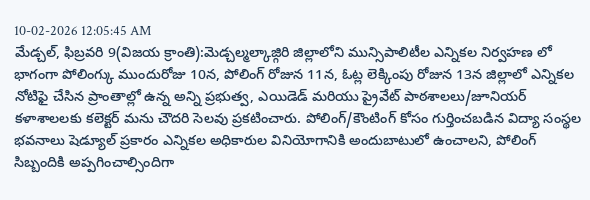10-02-2026 12:05:45 AM
మేడ్చల్, ఫిబ్రవరి 9(విజయ క్రాంతి):మెడ్చల్మల్కాజ్గిరి జిల్లాలోని మున్సిపాలిటీల ఎన్నికల నిర్వహణ లో భాగంగా పోలింగ్కు ముందురోజు 10న, పోలింగ్ రోజున 11న, ఓట్ల లెక్కింపు రోజున 13న జిల్లాలో ఎన్నికల నోటిఫై చేసిన ప్రాంతాల్లో ఉన్న అన్ని ప్రభుత్వ, ఎయిడెడ్ మరియు ప్రైవేట్ పాఠశాలలు/జూనియర్ కళాశాలలకు కలెక్టర్ మను చౌదరి సెలవు ప్రకటించారు. పోలింగ్/కౌంటింగ్ కోసం గుర్తించబడిన విద్యా సంస్థల భవనాలు షెడ్యూల్ ప్రకారం ఎన్నికల అధికారుల వినియోగానికి అందుబాటులో ఉంచాలని, పోలింగ్ సిబ్బందికి అప్పగించాల్సిందిగా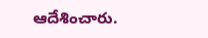ఆదేశించారు.